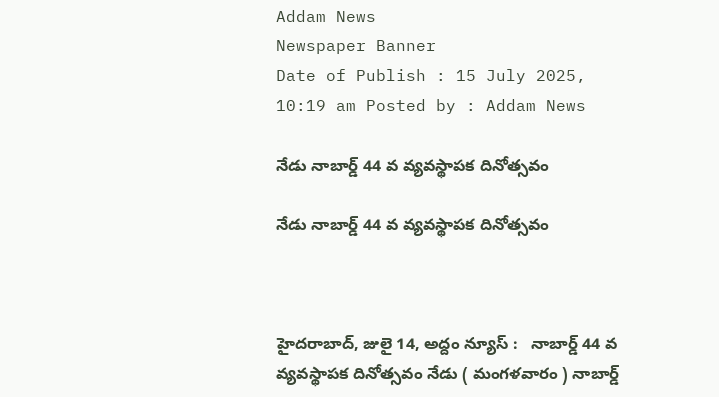Addam News
Newspaper Banner
Date of Publish : 15 July 2025, 10:19 am Posted by : Addam News

నేడు నాబార్డ్ 44 వ వ్య‌వ‌స్థాప‌క దినోత్స‌వం

నేడు నాబార్డ్ 44 వ వ్య‌వ‌స్థాప‌క దినోత్స‌వం



హైదరాబాద్, జులై 14, అద్దం న్యూస్ :   నాబార్డ్ 44 వ వ్య‌వ‌స్థాప‌క దినోత్స‌వం నేడు ( మంగ‌ళ‌వారం ) నాబార్డ్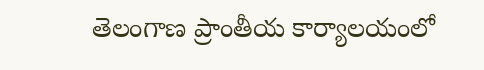తెలంగాణ ప్రాంతీయ కార్యాలయంలో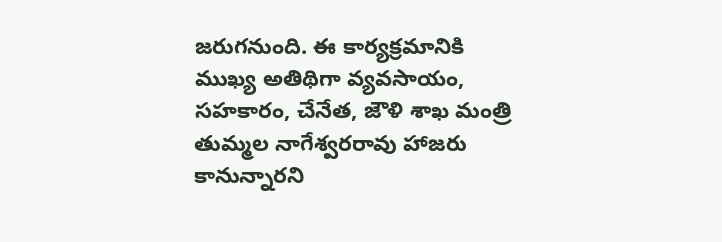జ‌రుగ‌నుంది. ఈ కార్య‌క్ర‌మానికి ముఖ్య అతిథిగా వ్యవసాయం, సహకారం, చేనేత, జౌళి శాఖ మంత్రి తుమ్మల నాగేశ్వరరావు హాజరు కానున్నారని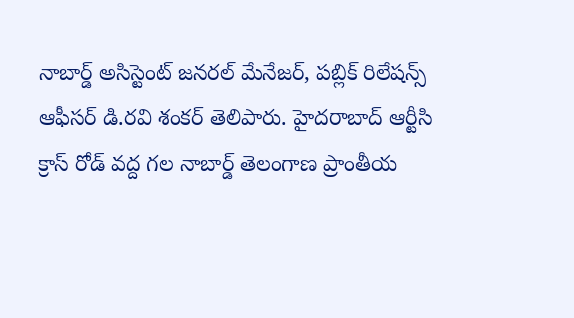నాబార్డ్ అసిస్టెంట్ జనరల్ మేనేజర్, పబ్లిక్ రిలేషన్స్ ఆఫీసర్ డి.ర‌వి శంక‌ర్ తెలిపారు. హైద‌రాబాద్ ఆర్టీసి క్రాస్ రోడ్ వ‌ద్ద గ‌ల నాబార్డ్ తెలంగాణ ప్రాంతీయ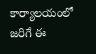కార్యాల‌యంలో జ‌రిగే ఈ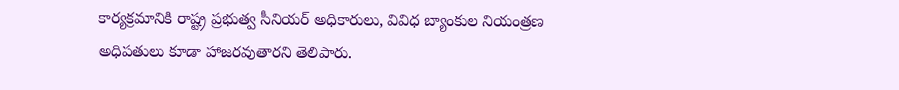కార్యక్రమానికి రాష్ట్ర ప్రభుత్వ సీనియర్ అధికారులు, వివిధ బ్యాంకుల నియంత్రణ అధిపతులు కూడా హాజరవుతారని తెలిపారు.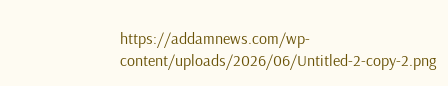https://addamnews.com/wp-content/uploads/2026/06/Untitled-2-copy-2.png